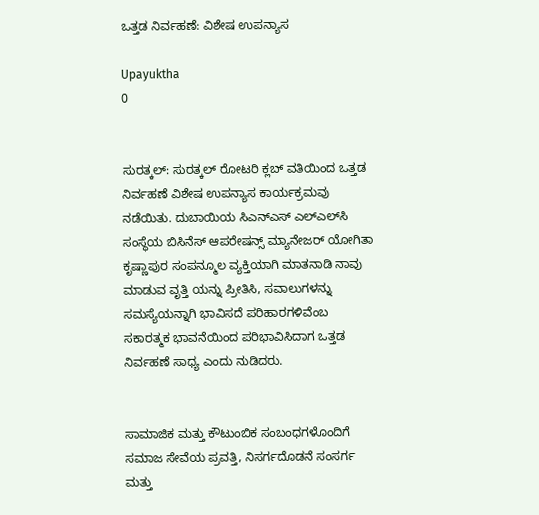ಒತ್ತಡ ನಿರ್ವಹಣೆ: ವಿಶೇಷ ಉಪನ್ಯಾಸ

Upayuktha
0


ಸುರತ್ಕಲ್‌: ಸುರತ್ಕಲ್ ರೋಟರಿ ಕ್ಲಬ್ ವತಿಯಿಂದ ಒತ್ತಡ ನಿರ್ವಹಣೆ ವಿಶೇಷ ಉಪನ್ಯಾಸ ಕಾರ್ಯಕ್ರಮವು ನಡೆಯಿತು. ದುಬಾಯಿಯ ಸಿಎನ್ಎಸ್ ಎಲ್ಎಲ್‌ಸಿ ಸಂಸ್ಥೆಯ ಬಿಸಿನೆಸ್ ಆಪರೇಷನ್ಸ್ ಮ್ಯಾನೇಜರ್ ಯೋಗಿತಾ ಕೃಷ್ಣಾಪುರ ಸಂಪನ್ಮೂಲ ವ್ಯಕ್ತಿಯಾಗಿ ಮಾತನಾಡಿ ನಾವು ಮಾಡುವ ವೃತ್ತಿ ಯನ್ನು ಪ್ರೀತಿಸಿ, ಸವಾಲುಗಳನ್ನು ಸಮಸ್ಯೆಯನ್ನಾಗಿ ಭಾವಿಸದೆ ಪರಿಹಾರಗಳಿವೆಂಬ ಸಕಾರತ್ಮಕ ಭಾವನೆಯಿಂದ ಪರಿಭಾವಿಸಿದಾಗ ಒತ್ತಡ ನಿರ್ವಹಣೆ ಸಾಧ್ಯ ಎಂದು ನುಡಿದರು.


ಸಾಮಾಜಿಕ ಮತ್ತು ಕೌಟುಂಬಿಕ ಸಂಬಂಧಗಳೊಂದಿಗೆ ಸಮಾಜ ಸೇವೆಯ ಪ್ರವತ್ತಿ, ನಿಸರ್ಗದೊಡನೆ ಸಂಸರ್ಗ ಮತ್ತು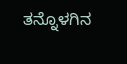ತನ್ನೊಳಗಿನ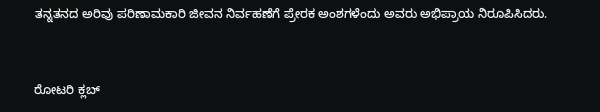ತನ್ನತನದ ಅರಿವು ಪರಿಣಾಮಕಾರಿ ಜೀವನ ನಿರ್ವಹಣೆಗೆ ಪ್ರೇರಕ ಅಂಶಗಳೆಂದು ಅವರು ಅಭಿಪ್ರಾಯ ನಿರೂಪಿಸಿದರು.


ರೋಟರಿ ಕ್ಲಬ್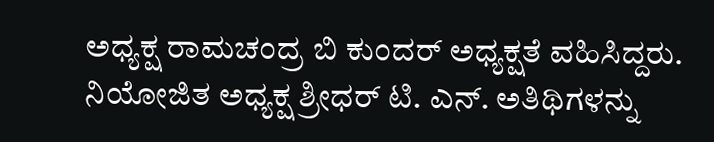ಅಧ್ಯಕ್ಷ ರಾಮಚಂದ್ರ ಬಿ ಕುಂದರ್ ಅಧ್ಯಕ್ಷತೆ ವಹಿಸಿದ್ದರು. ನಿಯೋಜಿತ ಅಧ್ಯಕ್ಷ ಶ್ರೀಧರ್ ಟಿ. ಎನ್. ಅತಿಥಿಗಳನ್ನು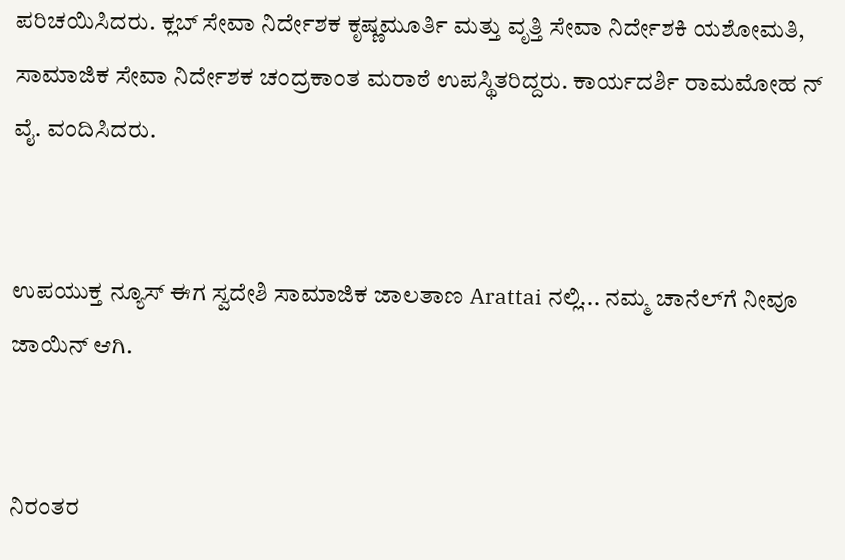ಪರಿಚಯಿಸಿದರು. ಕ್ಲಬ್ ಸೇವಾ ನಿರ್ದೇಶಕ ಕೃಷ್ಣಮೂರ್ತಿ ಮತ್ತು ವೃತ್ತಿ ಸೇವಾ ನಿರ್ದೇಶಕಿ ಯಶೋಮತಿ, ಸಾಮಾಜಿಕ ಸೇವಾ ನಿರ್ದೇಶಕ ಚಂದ್ರಕಾಂತ ಮರಾಠೆ ಉಪಸ್ಥಿತರಿದ್ದರು. ಕಾರ್ಯದರ್ಶಿ ರಾಮಮೋಹ ನ್ ವೈ. ವಂದಿಸಿದರು.


ಉಪಯುಕ್ತ ನ್ಯೂಸ್ ಈಗ ಸ್ವದೇಶಿ ಸಾಮಾಜಿಕ ಜಾಲತಾಣ Arattai ನಲ್ಲಿ... ನಮ್ಮ ಚಾನೆಲ್‌ಗೆ ನೀವೂ ಜಾಯಿನ್ ಆಗಿ.


ನಿರಂತರ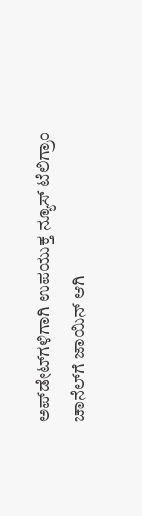ಅಪ್‌ಡೇಟ್‌ಗಳಿಗಾಗಿ ಉಪಯುಕ್ತ ನ್ಯೂಸ್‌ ಟೆಲಿಗ್ರಾಂ ಚಾನೆಲ್‌ಗೆ ಜಾಯಿನ್‌ ಆಗಿ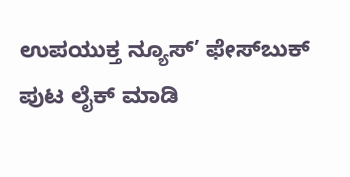ಉಪಯುಕ್ತ ನ್ಯೂಸ್‌’ ಫೇಸ್‌ಬುಕ್ ಪುಟ ಲೈಕ್ ಮಾಡಿ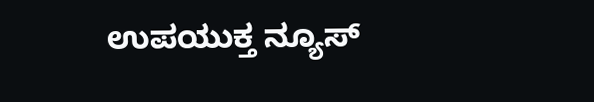ಉಪಯುಕ್ತ ನ್ಯೂಸ್‌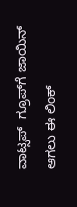ವಾಟ್ಸಪ್‌  ಗ್ರೂಪ್‌ಗೆ ಜಾಯಿನ್ ಆಗಲು ಈ ಲಿಂಕ್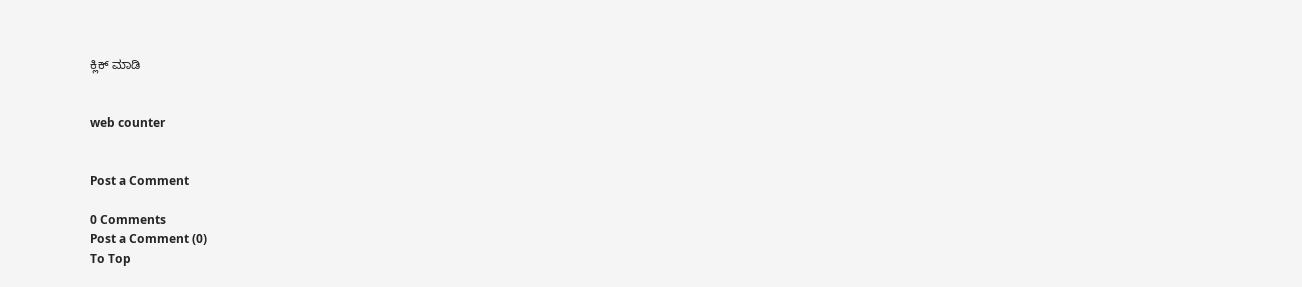ಕ್ಲಿಕ್ ಮಾಡಿ


web counter


Post a Comment

0 Comments
Post a Comment (0)
To Top